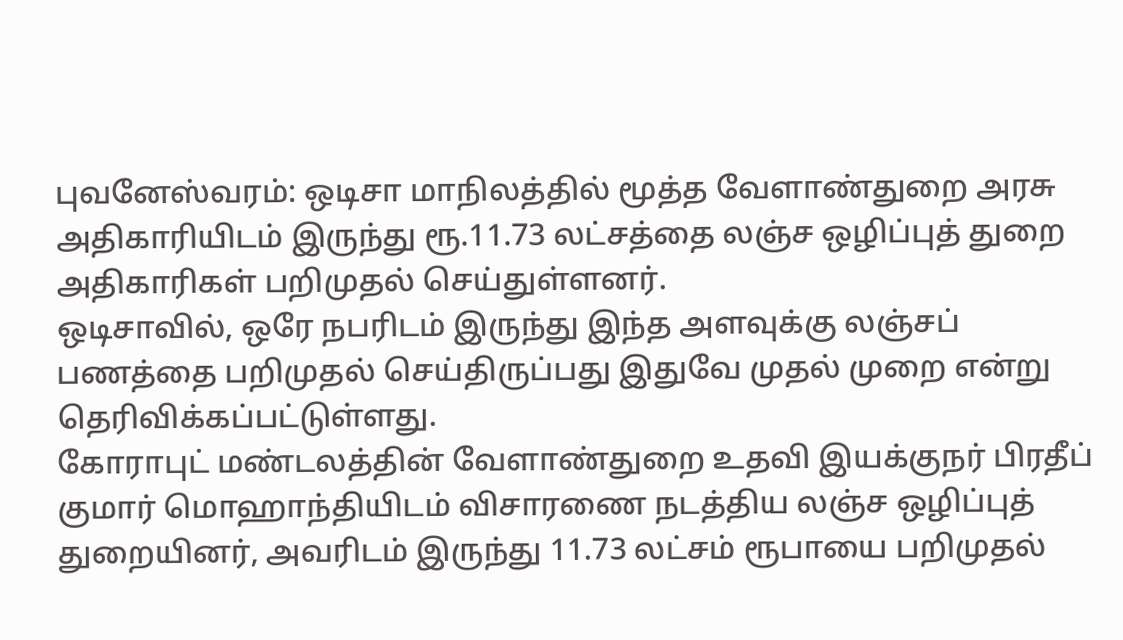புவனேஸ்வரம்: ஒடிசா மாநிலத்தில் மூத்த வேளாண்துறை அரசு அதிகாரியிடம் இருந்து ரூ.11.73 லட்சத்தை லஞ்ச ஒழிப்புத் துறை அதிகாரிகள் பறிமுதல் செய்துள்ளனர்.
ஒடிசாவில், ஒரே நபரிடம் இருந்து இந்த அளவுக்கு லஞ்சப் பணத்தை பறிமுதல் செய்திருப்பது இதுவே முதல் முறை என்று தெரிவிக்கப்பட்டுள்ளது.
கோராபுட் மண்டலத்தின் வேளாண்துறை உதவி இயக்குநர் பிரதீப் குமார் மொஹாந்தியிடம் விசாரணை நடத்திய லஞ்ச ஒழிப்புத் துறையினர், அவரிடம் இருந்து 11.73 லட்சம் ரூபாயை பறிமுதல்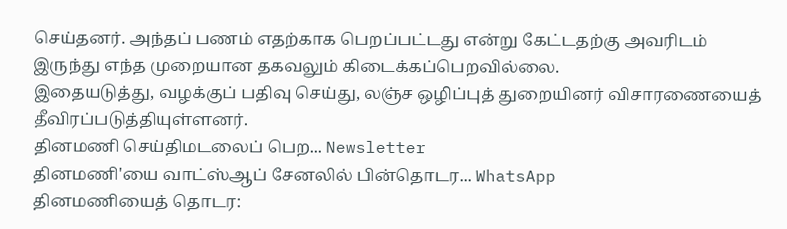செய்தனர். அந்தப் பணம் எதற்காக பெறப்பட்டது என்று கேட்டதற்கு அவரிடம் இருந்து எந்த முறையான தகவலும் கிடைக்கப்பெறவில்லை.
இதையடுத்து, வழக்குப் பதிவு செய்து, லஞ்ச ஒழிப்புத் துறையினர் விசாரணையைத் தீவிரப்படுத்தியுள்ளனர்.
தினமணி செய்திமடலைப் பெற... Newsletter
தினமணி'யை வாட்ஸ்ஆப் சேனலில் பின்தொடர... WhatsApp
தினமணியைத் தொடர: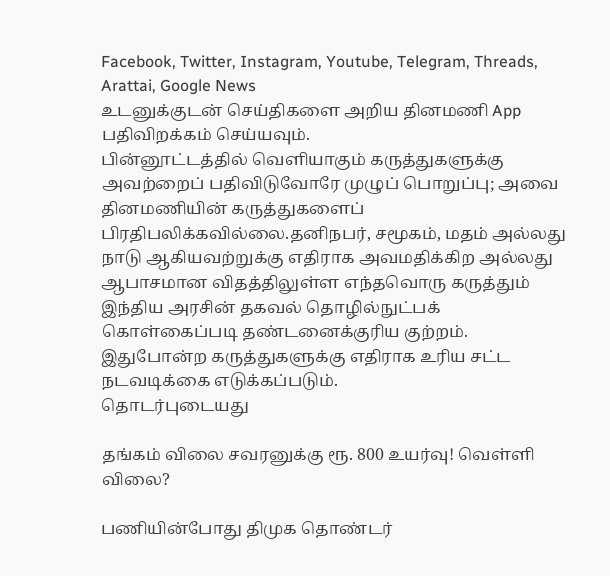Facebook, Twitter, Instagram, Youtube, Telegram, Threads, Arattai, Google News
உடனுக்குடன் செய்திகளை அறிய தினமணி App பதிவிறக்கம் செய்யவும்.
பின்னூட்டத்தில் வெளியாகும் கருத்துகளுக்கு அவற்றைப் பதிவிடுவோரே முழுப் பொறுப்பு; அவை தினமணியின் கருத்துகளைப் பிரதிபலிக்கவில்லை.தனிநபர், சமூகம், மதம் அல்லது நாடு ஆகியவற்றுக்கு எதிராக அவமதிக்கிற அல்லது ஆபாசமான விதத்திலுள்ள எந்தவொரு கருத்தும் இந்திய அரசின் தகவல் தொழில்நுட்பக் கொள்கைப்படி தண்டனைக்குரிய குற்றம். இதுபோன்ற கருத்துகளுக்கு எதிராக உரிய சட்ட நடவடிக்கை எடுக்கப்படும்.
தொடர்புடையது

தங்கம் விலை சவரனுக்கு ரூ. 800 உயர்வு! வெள்ளி விலை?

பணியின்போது திமுக தொண்டர்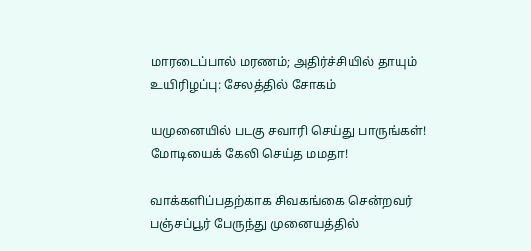மாரடைப்பால் மரணம்; அதிர்ச்சியில் தாயும் உயிரிழப்பு: சேலத்தில் சோகம்

யமுனையில் படகு சவாரி செய்து பாருங்கள்! மோடியைக் கேலி செய்த மமதா!

வாக்களிப்பதற்காக சிவகங்கை சென்றவர் பஞ்சப்பூர் பேருந்து முனையத்தில்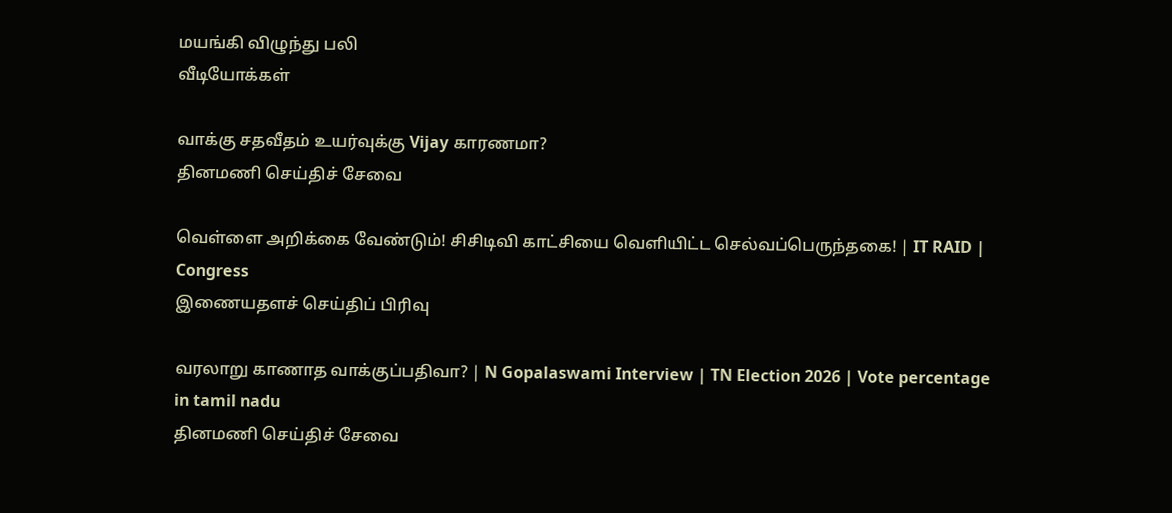மயங்கி விழுந்து பலி
வீடியோக்கள்

வாக்கு சதவீதம் உயர்வுக்கு Vijay காரணமா?
தினமணி செய்திச் சேவை

வெள்ளை அறிக்கை வேண்டும்! சிசிடிவி காட்சியை வெளியிட்ட செல்வப்பெருந்தகை! | IT RAID | Congress
இணையதளச் செய்திப் பிரிவு

வரலாறு காணாத வாக்குப்பதிவா? | N Gopalaswami Interview | TN Election 2026 | Vote percentage in tamil nadu
தினமணி செய்திச் சேவை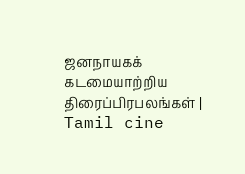ஜனநாயகக் கடமையாற்றிய திரைப்பிரபலங்கள் | Tamil cine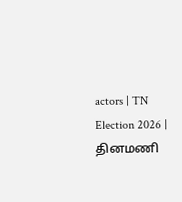actors | TN Election 2026 |
தினமணி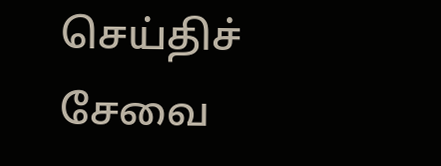செய்திச் சேவை